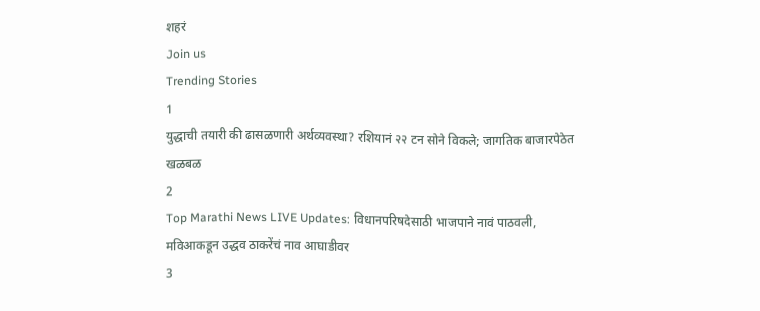शहरं
Join us
Trending Stories
1
युद्धाची तयारी की ढासळणारी अर्थव्यवस्था? रशियानं २२ टन सोने विकले; जागतिक बाजारपेठेत खळबळ
2
Top Marathi News LIVE Updates: विधानपरिषदेसाठी भाजपाने नावं पाठवली, मविआकडून उद्धव ठाकरेंचं नाव आघाडीवर
3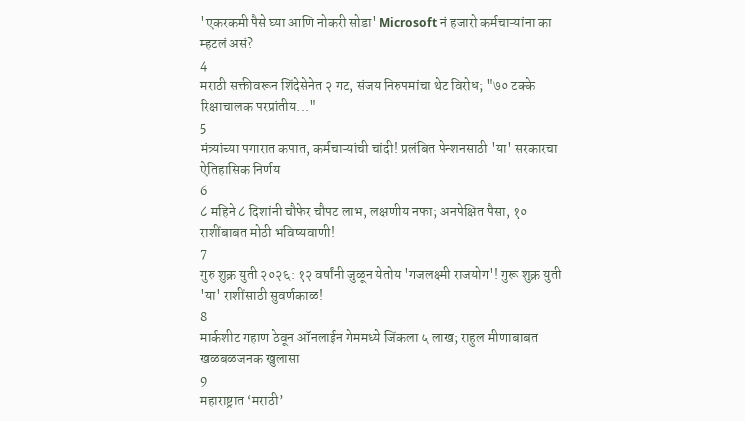'एकरकमी पैसे घ्या आणि नोकरी सोडा' Microsoft नं हजारो कर्मचाऱ्यांना का म्हटलं असं?
4
मराठी सक्तीवरून शिंदेसेनेत २ गट, संजय निरुपमांचा थेट विरोध; "७० टक्के रिक्षाचालक परप्रांतीय..."
5
मंत्र्यांच्या पगारात कपात, कर्मचाऱ्यांची चांदी! प्रलंबित पेन्शनसाठी 'या' सरकारचा ऐतिहासिक निर्णय
6
८ महिने ८ दिशांनी चौफेर चौपट लाभ, लक्षणीय नफा; अनपेक्षित पैसा, १० राशींबाबत मोठी भविष्यवाणी!
7
गुरु शुक्र युती २०२६: १२ वर्षांनी जुळून येतोय 'गजलक्ष्मी राजयोग'! गुरू शुक्र युती 'या' राशींसाठी सुवर्णकाळ!
8
मार्कशीट गहाण ठेवून ऑनलाईन गेममध्ये जिंकला ५ लाख; राहुल मीणाबाबत खळबळजनक खुलासा
9
महाराष्ट्रात ‘मराठी’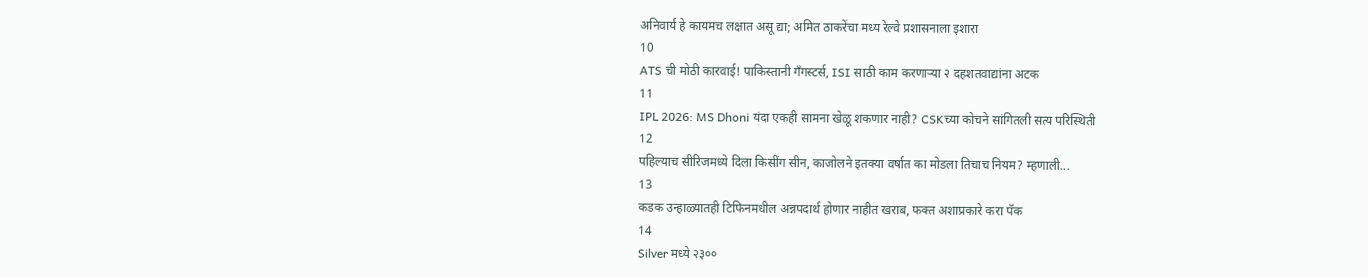अनिवार्य हे कायमच लक्षात असू द्या; अमित ठाकरेंचा मध्य रेल्वे प्रशासनाला इशारा
10
ATS ची मोठी कारवाई! पाकिस्तानी गँगस्टर्स, ISI साठी काम करणाऱ्या २ दहशतवाद्यांना अटक
11
IPL 2026: MS Dhoni यंदा एकही सामना खेळू शकणार नाही? CSKच्या कोचने सांगितली सत्य परिस्थिती
12
पहिल्याच सीरिजमध्ये दिला किसींग सीन, काजोलने इतक्या वर्षात का मोडला तिचाच नियम? म्हणाली...
13
कडक उन्हाळ्यातही टिफिनमधील अन्नपदार्थ होणार नाहीत खराब, फक्त अशाप्रकारे करा पॅक
14
Silver मध्ये २३००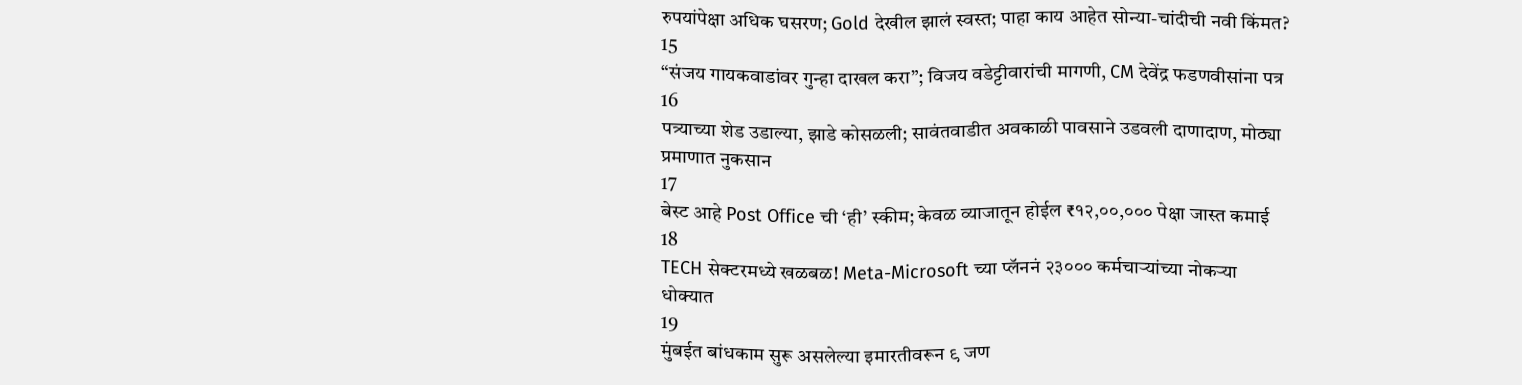रुपयांपेक्षा अधिक घसरण; Gold देखील झालं स्वस्त; पाहा काय आहेत सोन्या-चांदीची नवी किंमत?
15
“संजय गायकवाडांवर गुन्हा दाखल करा”; विजय वडेट्टीवारांची मागणी, CM देवेंद्र फडणवीसांना पत्र
16
पत्र्याच्या शेड उडाल्या, झाडे कोसळली; सावंतवाडीत अवकाळी पावसाने उडवली दाणादाण, मोठ्या प्रमाणात नुकसान
17
बेस्ट आहे Post Office ची ‘ही’ स्कीम; केवळ व्याजातून होईल ₹१२,००,००० पेक्षा जास्त कमाई
18
TECH सेक्टरमध्ये खळबळ! Meta-Microsoft च्या प्लॅननं २३००० कर्मचाऱ्यांच्या नोकऱ्या धोक्यात
19
मुंबईत बांधकाम सुरू असलेल्या इमारतीवरून ९ जण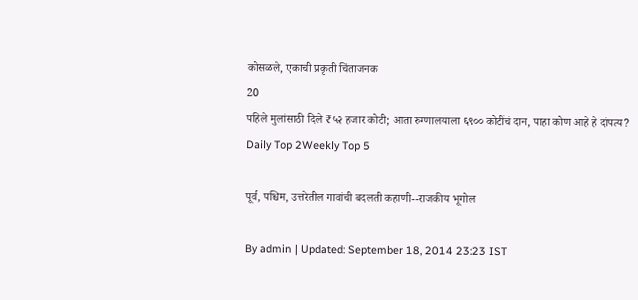कोसळले, एकाची प्रकृती चिंताजनक
20
पहिले मुलांसाठी दिले ₹५२ हजार कोटी; आता रुग्णालयाला ६९०० कोटींचं दान, पाहा कोण आहे हे दांपत्य?
Daily Top 2Weekly Top 5

पूर्व, पश्चिम, उत्तरेतील गावांची बदलती कहाणी--राजकीय भूगोल

By admin | Updated: September 18, 2014 23:23 IST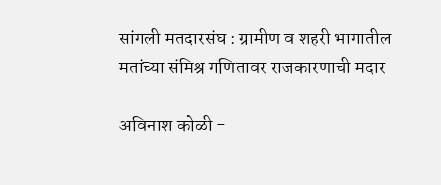सांगली मतदारसंघ : ग्रामीण व शहरी भागातील मतांच्या संमिश्र गणितावर राजकारणाची मदार

अविनाश कोळी -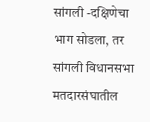सांगली -दक्षिणेचा भाग सोडला, तर सांगली विधानसभा मतदारसंघातील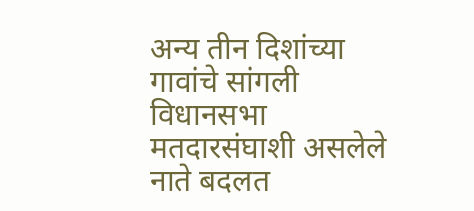अन्य तीन दिशांच्या गावांचे सांगली विधानसभा मतदारसंघाशी असलेले नाते बदलत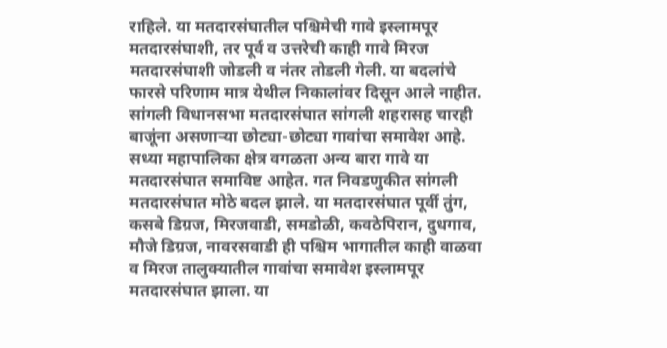राहिले. या मतदारसंघातील पश्चिमेची गावे इस्लामपूर मतदारसंघाशी, तर पूर्व व उत्तरेची काही गावे मिरज मतदारसंघाशी जोडली व नंतर तोडली गेली. या बदलांचे फारसे परिणाम मात्र येथील निकालांवर दिसून आले नाहीत. सांगली विधानसभा मतदारसंघात सांगली शहरासह चारही बाजूंना असणाऱ्या छोट्या-छोट्या गावांचा समावेश आहे. सध्या महापालिका क्षेत्र वगळता अन्य बारा गावे या मतदारसंघात समाविष्ट आहेत. गत निवडणुकीत सांगली मतदारसंघात मोठे बदल झाले. या मतदारसंघात पूर्वी तुंग, कसबे डिग्रज, मिरजवाडी, समडोळी, कवठेपिरान, दुधगाव, मौजे डिग्रज, नावरसवाडी ही पश्चिम भागातील काही वाळवा व मिरज तालुक्यातील गावांचा समावेश इस्लामपूर मतदारसंघात झाला. या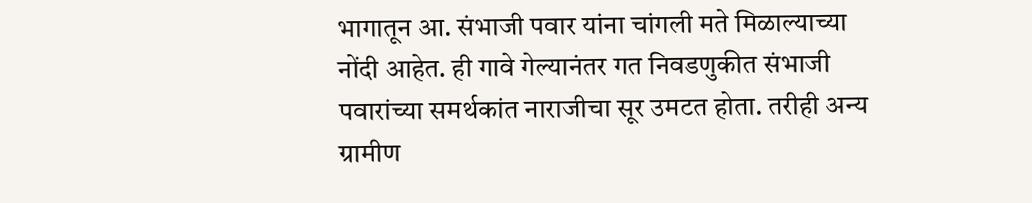भागातून आ. संभाजी पवार यांना चांगली मते मिळाल्याच्या नोंदी आहेत. ही गावे गेल्यानंतर गत निवडणुकीत संभाजी पवारांच्या समर्थकांत नाराजीचा सूर उमटत होता. तरीही अन्य ग्रामीण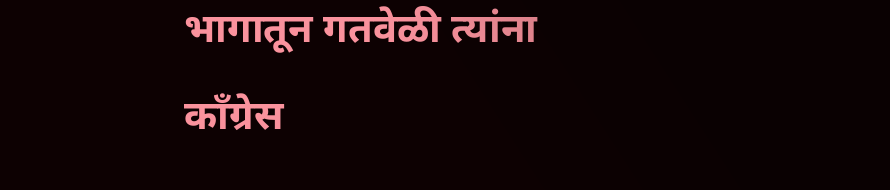भागातून गतवेळी त्यांना काँग्रेस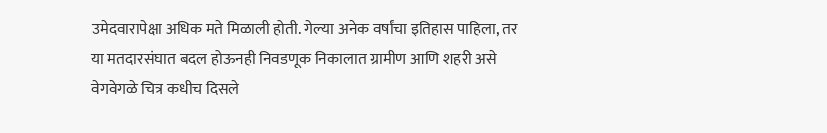उमेदवारापेक्षा अधिक मते मिळाली होती. गेल्या अनेक वर्षांचा इतिहास पाहिला, तर या मतदारसंघात बदल होऊनही निवडणूक निकालात ग्रामीण आणि शहरी असे वेगवेगळे चित्र कधीच दिसले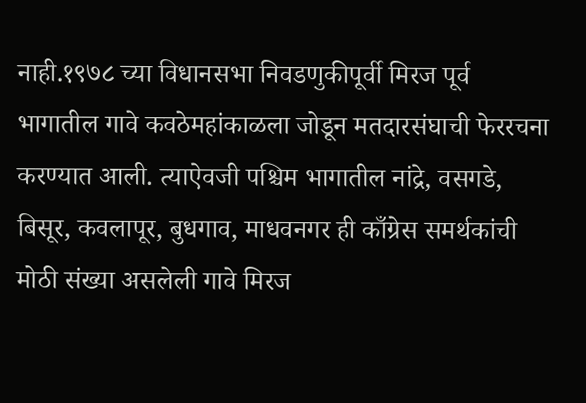नाही.१९७८ च्या विधानसभा निवडणुकीपूर्वी मिरज पूर्व भागातील गावे कवठेमहांकाळला जोडून मतदारसंघाची फेररचना करण्यात आली. त्याऐवजी पश्चिम भागातील नांद्रे, वसगडे, बिसूर, कवलापूर, बुधगाव, माधवनगर ही काँग्रेस समर्थकांची मोठी संख्या असलेली गावे मिरज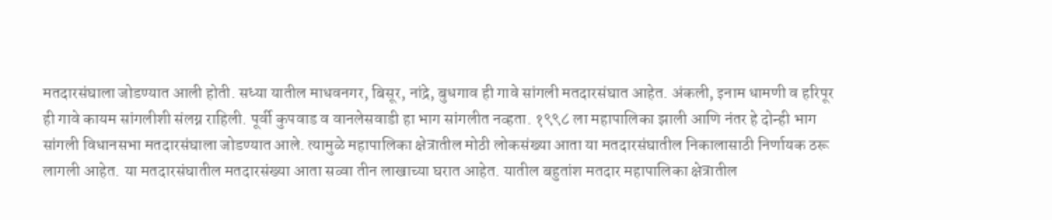मतदारसंघाला जोडण्यात आली होती. सध्या यातील माधवनगर, बिसूर, नांद्रे, बुधगाव ही गावे सांगली मतदारसंघात आहेत. अंकली, इनाम धामणी व हरिपूर ही गावे कायम सांगलीशी संलग्न राहिली. पूर्वी कुपवाड व वानलेसवाडी हा भाग सांगलीत नव्हता. १९९८ ला महापालिका झाली आणि नंतर हे दोन्ही भाग सांगली विधानसभा मतदारसंघाला जोडण्यात आले. त्यामुळे महापालिका क्षेत्रातील मोठी लोकसंख्या आता या मतदारसंघातील निकालासाठी निर्णायक ठरू लागली आहेत. या मतदारसंघातील मतदारसंख्या आता सव्वा तीन लाखाच्या घरात आहेत. यातील बहुतांश मतदार महापालिका क्षेत्रातील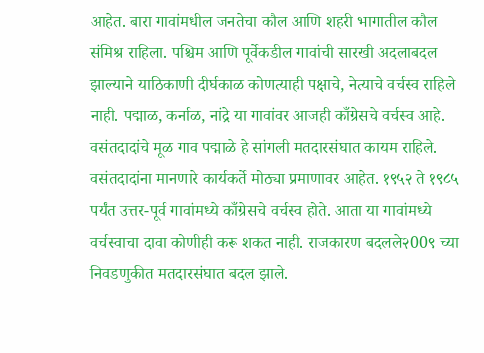आहेत. बारा गावांमधील जनतेचा कौल आणि शहरी भागातील कौल संमिश्र राहिला. पश्चिम आणि पूर्वेकडील गावांची सारखी अदलाबदल झाल्याने याठिकाणी दीर्घकाळ कोणत्याही पक्षाचे, नेत्याचे वर्चस्व राहिले नाही. पद्माळ, कर्नाळ, नांद्रे या गावांवर आजही काँग्रेसचे वर्चस्व आहे. वसंतदादांचे मूळ गाव पद्माळे हे सांगली मतदारसंघात कायम राहिले. वसंतदादांना मानणारे कार्यकर्ते मोठ्या प्रमाणावर आहेत. १९५२ ते १९८५ पर्यंत उत्तर-पूर्व गावांमध्ये काँग्रेसचे वर्चस्व होते. आता या गावांमध्ये वर्चस्वाचा दावा कोणीही करू शकत नाही. राजकारण बदलले२00९ च्या निवडणुकीत मतदारसंघात बदल झाले.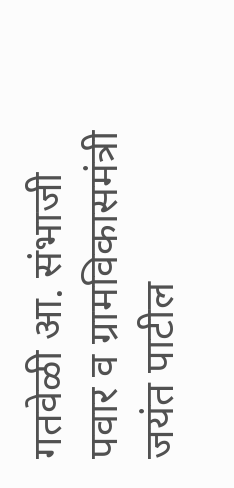गतवेळी आ. संभाजी पवार व ग्रामविकासमंत्री जयंत पाटील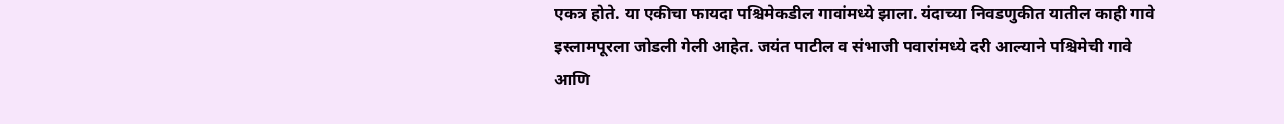एकत्र होते. या एकीचा फायदा पश्चिमेकडील गावांमध्ये झाला. यंदाच्या निवडणुकीत यातील काही गावे इस्लामपूरला जोडली गेली आहेत. जयंत पाटील व संभाजी पवारांमध्ये दरी आल्याने पश्चिमेची गावे आणि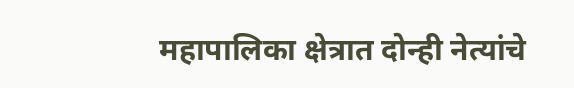महापालिका क्षेत्रात दोन्ही नेत्यांचे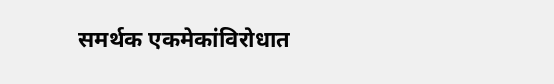समर्थक एकमेकांविरोधात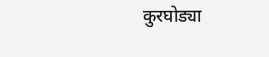कुरघोड्या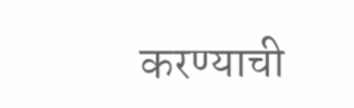करण्याची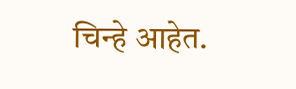चिन्हे आहेत.